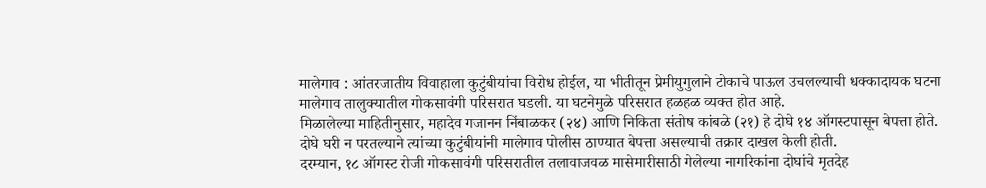मालेगाव : आंतरजातीय विवाहाला कुटुंबीयांचा विरोध होईल, या भीतीतून प्रेमीयुगुलाने टोकाचे पाऊल उचलल्याची धक्कादायक घटना मालेगाव तालुक्यातील गोकसावंगी परिसरात घडली. या घटनेमुळे परिसरात हळहळ व्यक्त होत आहे.
मिळालेल्या माहितीनुसार, महादेव गजानन निंबाळकर (२४) आणि निकिता संतोष कांबळे (२१) हे दोघे १४ ऑगस्टपासून बेपत्ता होते. दोघे घरी न परतल्याने त्यांच्या कुटुंबीयांनी मालेगाव पोलीस ठाण्यात बेपत्ता असल्याची तक्रार दाखल केली होती.
दरम्यान, १८ ऑगस्ट रोजी गोकसावंगी परिसरातील तलावाजवळ मासेमारीसाठी गेलेल्या नागरिकांना दोघांचे मृतदेह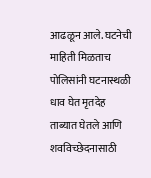आढळून आले. घटनेची माहिती मिळताच पोलिसांनी घटनास्थळी धाव घेत मृतदेह ताब्यात घेतले आणि शवविच्छेदनासाठी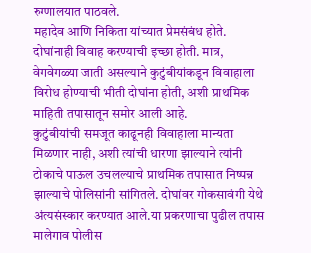रुग्णालयात पाठवले.
महादेव आणि निकिता यांच्यात प्रेमसंबंध होते. दोघांनाही विवाह करण्याची इच्छा होती. मात्र, वेगवेगळ्या जाती असल्याने कुटुंबीयांकडून विवाहाला विरोध होण्याची भीती दोघांना होती, अशी प्राथमिक माहिती तपासातून समोर आली आहे.
कुटुंबीयांची समजूत काढूनही विवाहाला मान्यता मिळणार नाही, अशी त्यांची धारणा झाल्याने त्यांनी टोकाचे पाऊल उचलल्याचे प्राथमिक तपासात निष्पन्न झाल्याचे पोलिसांनी सांगितले. दोघांवर गोकसावंगी येथे अंत्यसंस्कार करण्यात आले.या प्रकरणाचा पुढील तपास मालेगाव पोलीस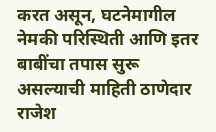करत असून, घटनेमागील नेमकी परिस्थिती आणि इतर बाबींचा तपास सुरू असल्याची माहिती ठाणेदार राजेश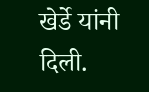खेर्डे यांनी दिली.